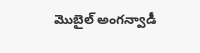మొబైల్ అంగన్వాడీ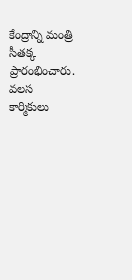కేంద్రాన్ని మంత్రి సీతక్క ప్రారంభించారు. వలస కార్మికులు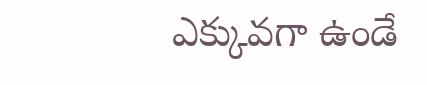ఎక్కువగా ఉండే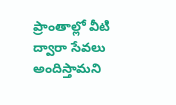ప్రాంతాల్లో వీటి ద్వారా సేవలు అందిస్తామని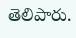తెలిపారు.